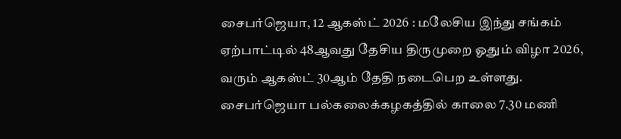சைபர்ஜெயா, 12 ஆகஸ்ட் 2026 : மலேசிய இந்து சங்கம் ஏற்பாட்டில் 48ஆவது தேசிய திருமுறை ஓதும் விழா 2026, வரும் ஆகஸ்ட் 30ஆம் தேதி நடைபெற உள்ளது. சைபர்ஜெயா பல்கலைக்கழகத்தில் காலை 7.30 மணி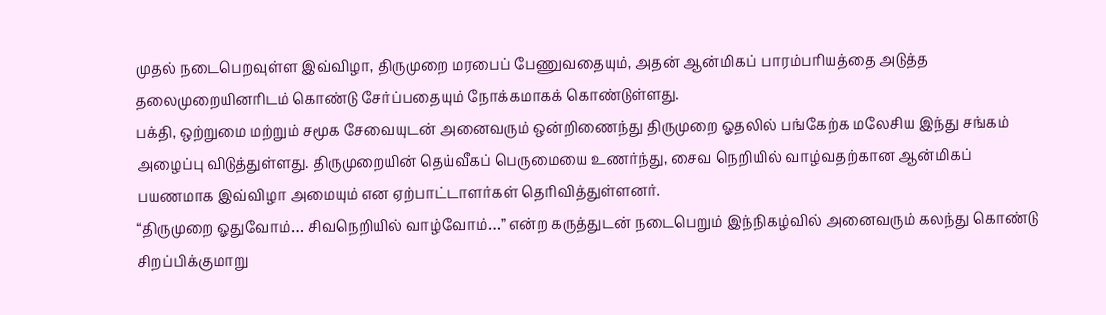முதல் நடைபெறவுள்ள இவ்விழா, திருமுறை மரபைப் பேணுவதையும், அதன் ஆன்மிகப் பாரம்பரியத்தை அடுத்த தலைமுறையினரிடம் கொண்டு சேர்ப்பதையும் நோக்கமாகக் கொண்டுள்ளது.
பக்தி, ஒற்றுமை மற்றும் சமூக சேவையுடன் அனைவரும் ஒன்றிணைந்து திருமுறை ஓதலில் பங்கேற்க மலேசிய இந்து சங்கம் அழைப்பு விடுத்துள்ளது. திருமுறையின் தெய்வீகப் பெருமையை உணர்ந்து, சைவ நெறியில் வாழ்வதற்கான ஆன்மிகப் பயணமாக இவ்விழா அமையும் என ஏற்பாட்டாளர்கள் தெரிவித்துள்ளனர்.
“திருமுறை ஓதுவோம்… சிவநெறியில் வாழ்வோம்…” என்ற கருத்துடன் நடைபெறும் இந்நிகழ்வில் அனைவரும் கலந்து கொண்டு சிறப்பிக்குமாறு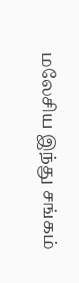மலேசிய இந்து சங்கம்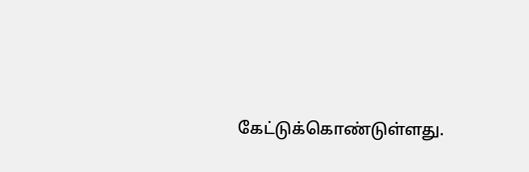கேட்டுக்கொண்டுள்ளது.